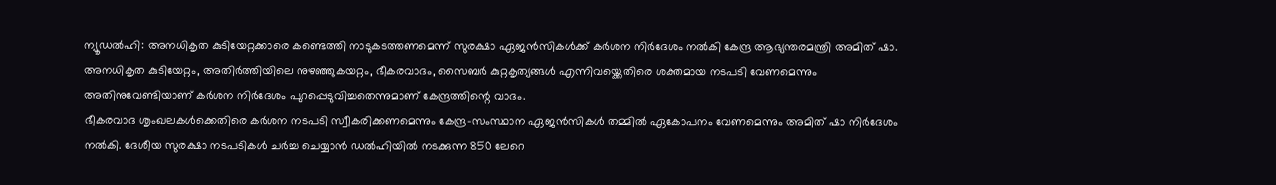ന്യൂഡൽഹി: അനധികൃത കുടിയേറ്റക്കാരെ കണ്ടെത്തി നാടുകടത്തണമെന്ന് സുരക്ഷാ ഏജൻസികൾക്ക് കർശന നിർദേശം നൽകി കേന്ദ്ര ആഭ്യന്തരമന്ത്രി അമിത് ഷാ. അനധികൃത കുടിയേറ്റം, അതിർത്തിയിലെ നുഴഞ്ഞുകയറ്റം, ഭീകരവാദം, സൈബർ കുറ്റകൃത്യങ്ങൾ എന്നിവയ്ക്കെതിരെ ശക്തമായ നടപടി വേണമെന്നും അതിനുവേണ്ടിയാണ് കർശന നിർദേശം പുറപ്പെടുവിച്ചതെന്നുമാണ് കേന്ദ്രത്തിന്റെ വാദം.
ഭീകരവാദ ശൃംഖലകൾക്കെതിരെ കർശന നടപടി സ്വീകരിക്കണമെന്നും കേന്ദ്ര-സംസ്ഥാന ഏജൻസികൾ തമ്മിൽ ഏകോപനം വേണമെന്നും അമിത് ഷാ നിർദേശം നൽകി. ദേശീയ സുരക്ഷാ നടപടികൾ ചർച്ച ചെയ്യാൻ ഡൽഹിയിൽ നടക്കുന്ന 850 ലേറെ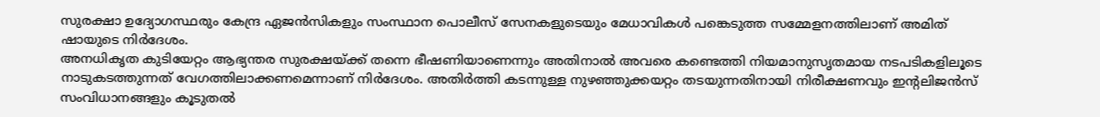സുരക്ഷാ ഉദ്യോഗസ്ഥരും കേന്ദ്ര ഏജൻസികളും സംസ്ഥാന പൊലീസ് സേനകളുടെയും മേധാവികൾ പങ്കെടുത്ത സമ്മേളനത്തിലാണ് അമിത് ഷായുടെ നിർദേശം.
അനധികൃത കുടിയേറ്റം ആഭ്യന്തര സുരക്ഷയ്ക്ക് തന്നെ ഭീഷണിയാണെന്നും അതിനാൽ അവരെ കണ്ടെത്തി നിയമാനുസൃതമായ നടപടികളിലൂടെ നാടുകടത്തുന്നത് വേഗത്തിലാക്കണമെന്നാണ് നിർദേശം. അതിർത്തി കടന്നുള്ള നുഴഞ്ഞുക്കയറ്റം തടയുന്നതിനായി നിരീക്ഷണവും ഇന്റലിജൻസ് സംവിധാനങ്ങളും കൂടുതൽ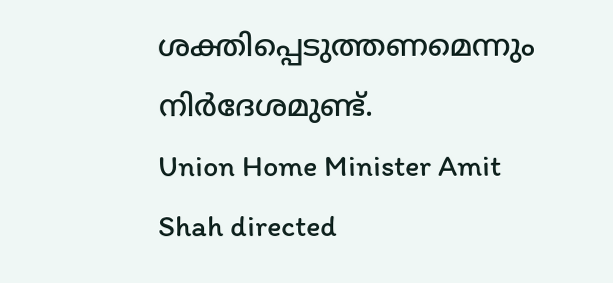ശക്തിപ്പെടുത്തണമെന്നും നിർദേശമുണ്ട്.
Union Home Minister Amit Shah directed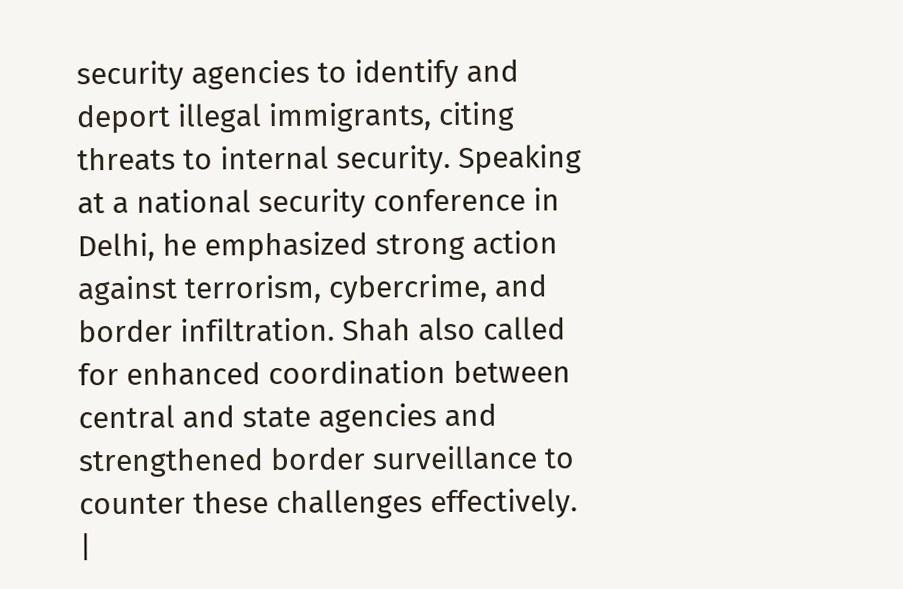security agencies to identify and deport illegal immigrants, citing threats to internal security. Speaking at a national security conference in Delhi, he emphasized strong action against terrorism, cybercrime, and border infiltration. Shah also called for enhanced coordination between central and state agencies and strengthened border surveillance to counter these challenges effectively.
|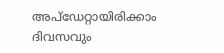അപ്ഡേറ്റായിരിക്കാം ദിവസവും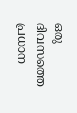ഒരു ദിവസത്തെ പ്രധാന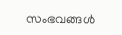സംഭവങ്ങൾ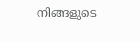നിങ്ങളുടെ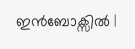ഇൻബോക്സിൽ |